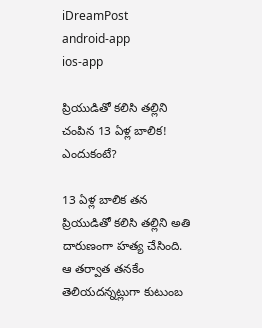iDreamPost
android-app
ios-app

ప్రియుడితో కలిసి తల్లిని చంపిన 13 ఏళ్ల బాలిక! ఎందుకంటే?

13 ఏళ్ల బాలిక తన ప్రియుడితో కలిసి తల్లిని అతి దారుణంగా హత్య చేసింది. ఆ తర్వాత తనకేం తెలియదన్నట్లుగా కుటుంబ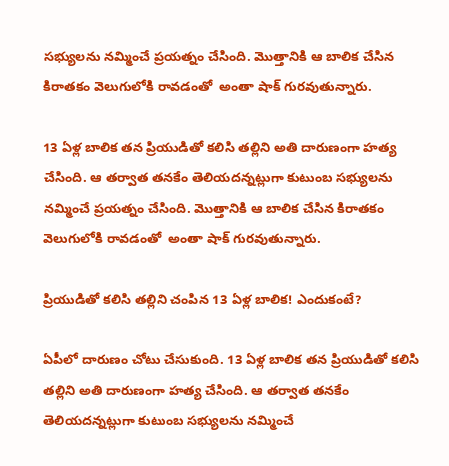సభ్యులను నమ్మించే ప్రయత్నం చేసింది. మొత్తానికి ఆ బాలిక చేసిన కిరాతకం వెలుగులోకి రావడంతో  అంతా షాక్ గురవుతున్నారు.

13 ఏళ్ల బాలిక తన ప్రియుడితో కలిసి తల్లిని అతి దారుణంగా హత్య చేసింది. ఆ తర్వాత తనకేం తెలియదన్నట్లుగా కుటుంబ సభ్యులను నమ్మించే ప్రయత్నం చేసింది. మొత్తానికి ఆ బాలిక చేసిన కిరాతకం వెలుగులోకి రావడంతో  అంతా షాక్ గురవుతున్నారు.

ప్రియుడితో కలిసి తల్లిని చంపిన 13 ఏళ్ల బాలిక! ఎందుకంటే?

ఏపీలో దారుణం చోటు చేసుకుంది. 13 ఏళ్ల బాలిక తన ప్రియుడితో కలిసి తల్లిని అతి దారుణంగా హత్య చేసింది. ఆ తర్వాత తనకేం తెలియదన్నట్లుగా కుటుంబ సభ్యులను నమ్మించే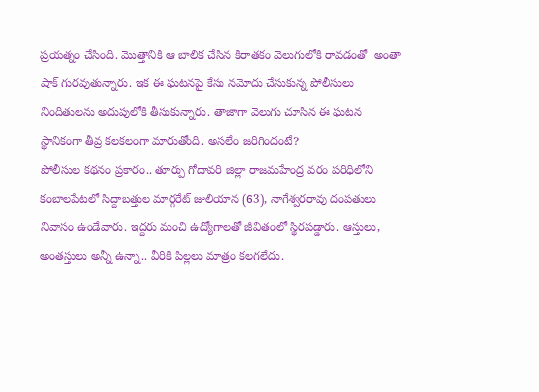ప్రయత్నం చేసింది. మొత్తానికి ఆ బాలిక చేసిన కిరాతకం వెలుగులోకి రావడంతో  అంతా షాక్ గురవుతున్నారు. ఇక ఈ ఘటనపై కేసు నమోదు చేసుకున్న పోలీసులు నిందితులను అదుపులోకి తీసుకున్నారు. తాజాగా వెలుగు చూసిన ఈ ఘటన స్థానికంగా తీవ్ర కలకలంగా మారుతోంది. అసలేం జరిగిందంటే?
పోలీసుల కథనం ప్రకారం.. తూర్పు గోదావరి జిల్లా రాజమహేంద్ర వరం పరిధిలోని కంబాలపేటలో సిద్దాబత్తుల మార్గరేట్ జులియాన (63), నాగేశ్వరరావు దంపతులు నివాసం ఉండేవారు. ఇద్దరు మంచి ఉద్యోగాలతో జీవితంలో స్థిరపడ్డారు. ఆస్తులు, అంతస్తులు అన్నీ ఉన్నా.. వీరికి పిల్లలు మాత్రం కలగలేదు.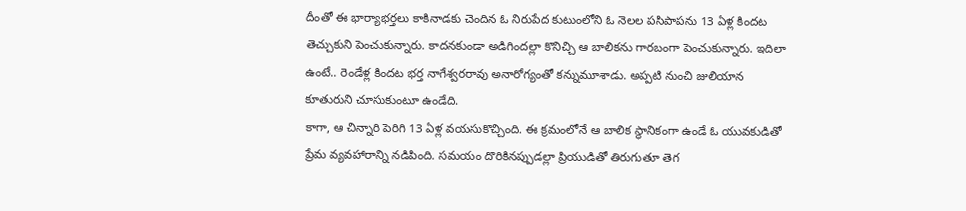దీంతో ఈ భార్యాభర్తలు కాకినాడకు చెందిన ఓ నిరుపేద కుటుంలోని ఓ నెలల పసిపాపను 13 ఏళ్ల కిందట తెచ్చుకుని పెంచుకున్నారు. కాదనకుండా అడిగిందల్లా కొనిచ్చి ఆ బాలికను గారబంగా పెంచుకున్నారు. ఇదిలా ఉంటే.. రెండేళ్ల కిందట భర్త నాగేశ్వరరావు అనారోగ్యంతో కన్నుమూశాడు. అప్పటి నుంచి జులియాన కూతురుని చూసుకుంటూ ఉండేది.
కాగా, ఆ చిన్నారి పెరిగి 13 ఏళ్ల వయసుకొచ్చింది. ఈ క్రమంలోనే ఆ బాలిక స్థానికంగా ఉండే ఓ యువకుడితో ప్రేమ వ్యవహారాన్ని నడిపింది. సమయం దొరికినప్పుడల్లా ప్రియుడితో తిరుగుతూ తెగ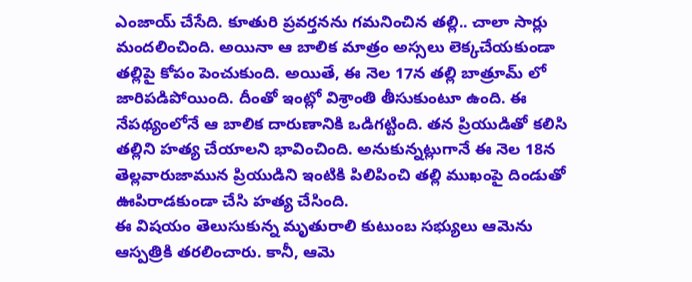ఎంజాయ్ చేసేది. కూతురి ప్రవర్తనను గమనించిన తల్లి.. చాలా సార్లు మందలించింది. అయినా ఆ బాలిక మాత్రం అస్సలు లెక్కచేయకుండా తల్లిపై కోపం పెంచుకుంది. అయితే, ఈ నెల 17న తల్లి బాత్రూమ్ లో జారిపడిపోయింది. దీంతో ఇంట్లో విశ్రాంతి తీసుకుంటూ ఉంది. ఈ నేపథ్యంలోనే ఆ బాలిక దారుణానికి ఒడిగట్టింది. తన ప్రియుడితో కలిసి తల్లిని హత్య చేయాలని భావించింది. అనుకున్నట్లుగానే ఈ నెల 18న తెల్లవారుజామున ప్రియుడిని ఇంటికి పిలిపించి తల్లి ముఖంపై దిండుతో ఊపిరాడకుండా చేసి హత్య చేసింది.
ఈ విషయం తెలుసుకున్న మృతురాలి కుటుంబ సభ్యులు ఆమెను ఆస్పత్రికి తరలించారు. కానీ, ఆమె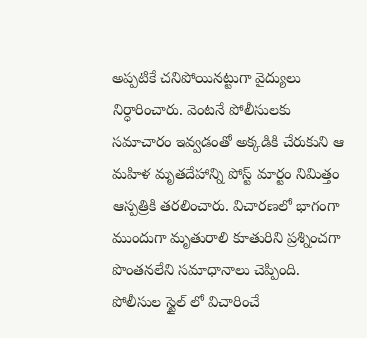అప్పటికే చనిపోయినట్టుగా వైద్యులు నిర్ధారించారు. వెంటనే పోలీసులకు సమాచారం ఇవ్వడంతో అక్కడికి చేరుకుని ఆ మహిళ మృతదేహాన్ని పోస్ట్ మార్టం నిమిత్తం ఆస్పత్రికి తరలించారు. విచారణలో భాగంగా ముందుగా మృతురాలి కూతురిని ప్రశ్నించగా పొంతనలేని సమాధానాలు చెప్పింది. పోలీసుల స్టైల్ లో విచారించే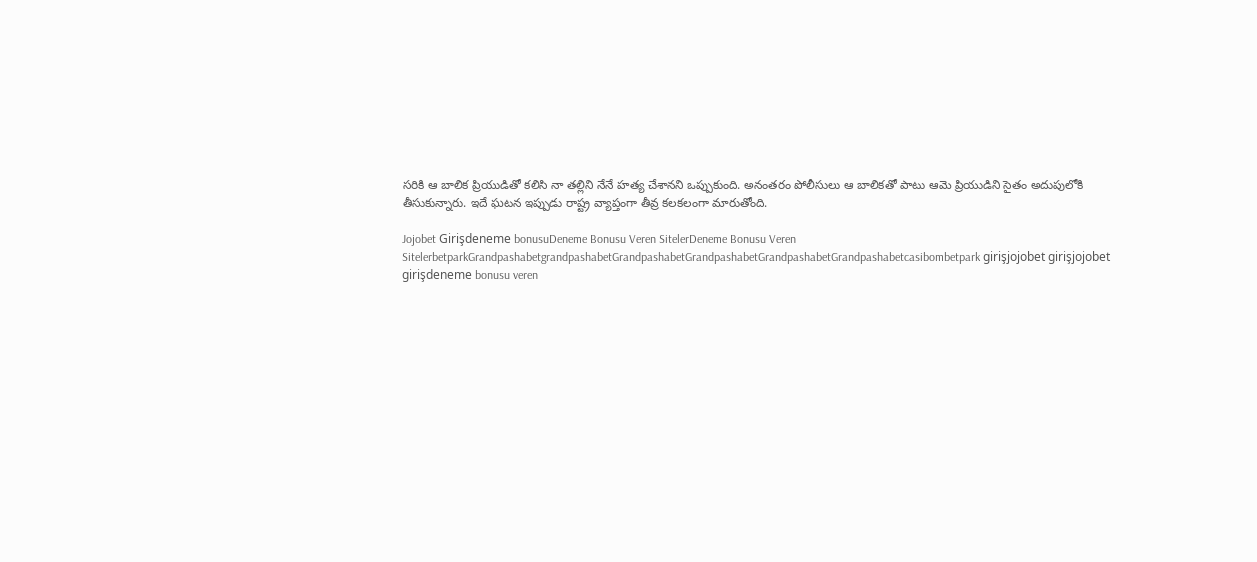సరికి ఆ బాలిక ప్రియుడితో కలిసి నా తల్లిని నేనే హత్య చేశానని ఒప్పుకుంది. అనంతరం పోలీసులు ఆ బాలికతో పాటు ఆమె ప్రియుడిని సైతం అదుపులోకి తీసుకున్నారు. ఇదే ఘటన ఇప్పుడు రాష్ట్ర వ్యాప్తంగా తీవ్ర కలకలంగా మారుతోంది.

Jojobet Girişdeneme bonusuDeneme Bonusu Veren SitelerDeneme Bonusu Veren SitelerbetparkGrandpashabetgrandpashabetGrandpashabetGrandpashabetGrandpashabetGrandpashabetcasibombetpark girişjojobet girişjojobet girişdeneme bonusu veren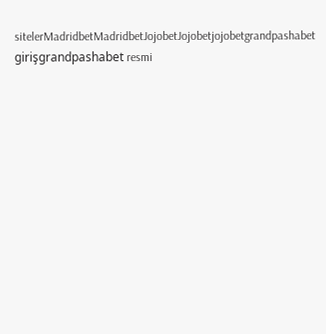sitelerMadridbetMadridbetJojobetJojobetjojobetgrandpashabet girişgrandpashabet resmi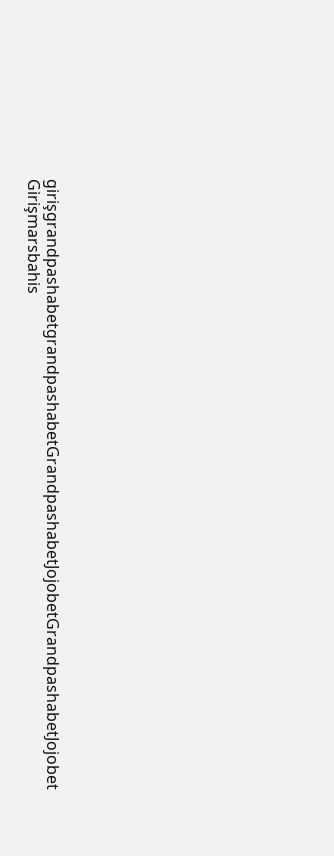girişgrandpashabetgrandpashabetGrandpashabetJojobetGrandpashabetJojobet Girişmarsbahis